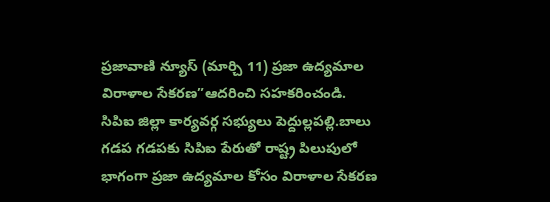ప్రజావాణి న్యూస్ (మార్చి 11) ప్రజా ఉద్యమాల విరాళాల సేకరణ”ఆదరించి సహకరించండి. సిపిఐ జిల్లా కార్యవర్గ సభ్యులు పెద్దుల్లపల్లి.బాలు గడప గడపకు సిపిఐ పేరుతో రాష్ట్ర పిలుపులో భాగంగా ప్రజా ఉద్యమాల కోసం విరాళాల సేకరణ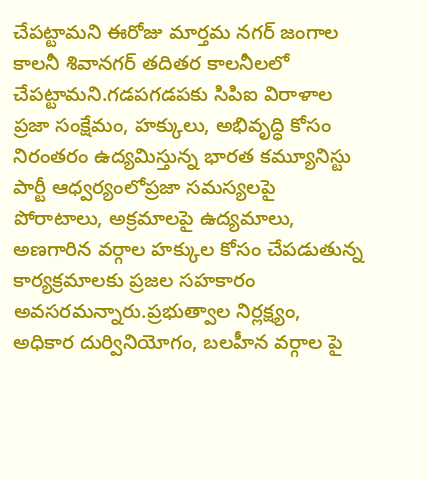చేపట్టామని ఈరోజు మార్తమ నగర్ జంగాల కాలనీ శివానగర్ తదితర కాలనీలలో చేపట్టామని.గడపగడపకు సిపిఐ విరాళాల ప్రజా సంక్షేమం, హక్కులు, అభివృద్ధి కోసం నిరంతరం ఉద్యమిస్తున్న భారత కమ్యూనిస్టు పార్టీ ఆధ్వర్యంలోప్రజా సమస్యలపై పోరాటాలు, అక్రమాలపై ఉద్యమాలు, అణగారిన వర్గాల హక్కుల కోసం చేపడుతున్న కార్యక్రమాలకు ప్రజల సహకారం అవసరమన్నారు.ప్రభుత్వాల నిర్లక్ష్యం, అధికార దుర్వినియోగం, బలహీన వర్గాల పై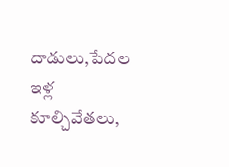దాడులు,పేదల ఇళ్ల కూల్చివేతలు,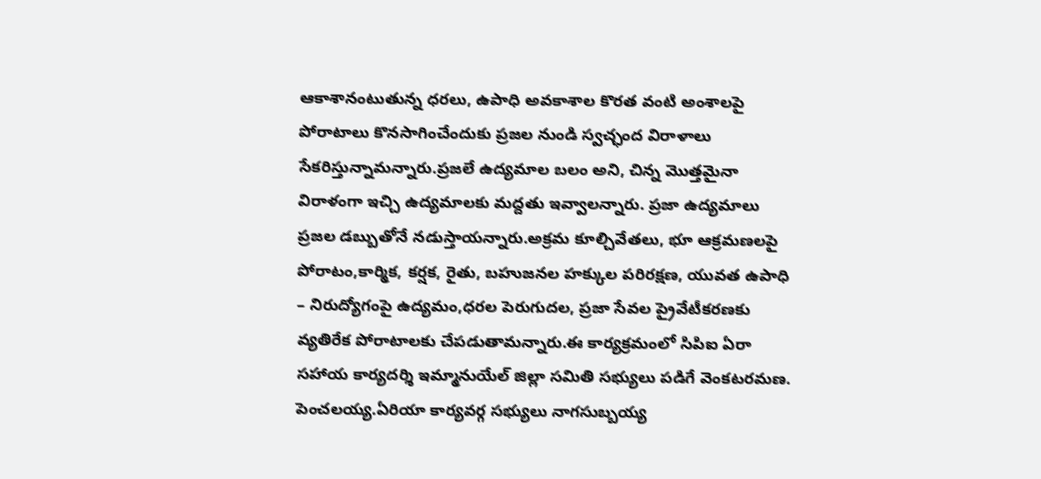ఆకాశానంటుతున్న ధరలు, ఉపాధి అవకాశాల కొరత వంటి అంశాలపై పోరాటాలు కొనసాగించేందుకు ప్రజల నుండి స్వచ్ఛంద విరాళాలు సేకరిస్తున్నామన్నారు.ప్రజలే ఉద్యమాల బలం అని, చిన్న మొత్తమైనా విరాళంగా ఇచ్చి ఉద్యమాలకు మద్దతు ఇవ్వాలన్నారు. ప్రజా ఉద్యమాలు ప్రజల డబ్బుతోనే నడుస్తాయన్నారు.అక్రమ కూల్చివేతలు, భూ ఆక్రమణలపై పోరాటం,కార్మిక, కర్షక, రైతు, బహుజనల హక్కుల పరిరక్షణ, యువత ఉపాధి – నిరుద్యోగంపై ఉద్యమం,ధరల పెరుగుదల, ప్రజా సేవల ప్రైవేటీకరణకు వ్యతిరేక పోరాటాలకు చేపడుతామన్నారు.ఈ కార్యక్రమంలో సిపిఐ ఏరా సహాయ కార్యదర్శి ఇమ్మానుయేల్ జిల్లా సమితి సభ్యులు పడిగే వెంకటరమణ. పెంచలయ్య.ఏరియా కార్యవర్గ సభ్యులు నాగసుబ్బయ్య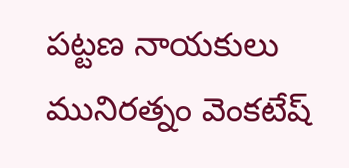పట్టణ నాయకులు మునిరత్నం వెంకటేష్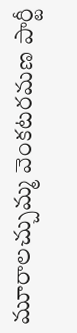మూరాలచ్చుమ్మ వెంకటరమణ పార్టీ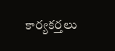కార్యకర్తలు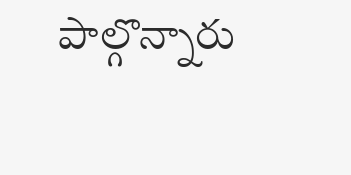పాల్గొన్నారు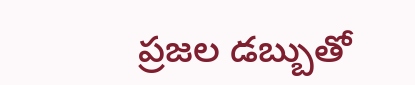ప్రజల డబ్బుతో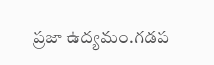ప్రజా ఉద్యమం.గడప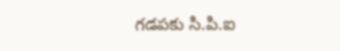గడపకు సి.పి.ఐ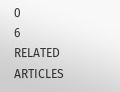0
6
RELATED ARTICLES